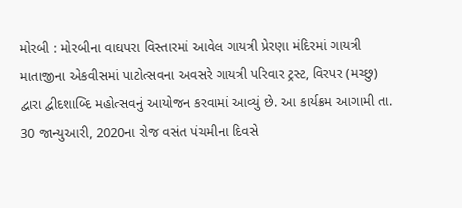મોરબી : મોરબીના વાઘપરા વિસ્તારમાં આવેલ ગાયત્રી પ્રેરણા મંદિરમાં ગાયત્રી માતાજીના એકવીસમાં પાટોત્સવના અવસરે ગાયત્રી પરિવાર ટ્રસ્ટ, વિરપર (મચ્છુ) દ્વારા દ્વીદશાબ્દિ મહોત્સવનું આયોજન કરવામાં આવ્યું છે. આ કાર્યક્રમ આગામી તા. 30 જાન્યુઆરી, 2020ના રોજ વસંત પંચમીના દિવસે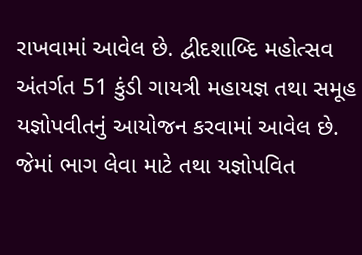રાખવામાં આવેલ છે. દ્વીદશાબ્દિ મહોત્સવ અંતર્ગત 51 કુંડી ગાયત્રી મહાયજ્ઞ તથા સમૂહ યજ્ઞોપવીતનું આયોજન કરવામાં આવેલ છે. જેમાં ભાગ લેવા માટે તથા યજ્ઞોપવિત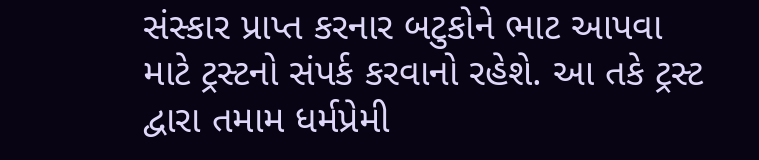સંસ્કાર પ્રાપ્ત કરનાર બટુકોને ભાટ આપવા માટે ટ્રસ્ટનો સંપર્ક કરવાનો રહેશે. આ તકે ટ્રસ્ટ દ્વારા તમામ ધર્મપ્રેમી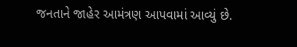જનતાને જાહેર આમંત્રણ આપવામાં આવ્યું છે.